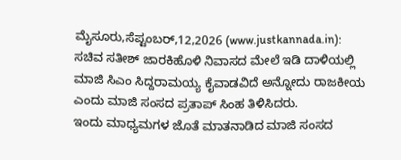ಮೈಸೂರು,ಸೆಪ್ಟಂಬರ್,12,2026 (www.justkannada.in): ಸಚಿವ ಸತೀಶ್ ಜಾರಕಿಹೊಳಿ ನಿವಾಸದ ಮೇಲೆ ಇಡಿ ದಾಳಿಯಲ್ಲಿ ಮಾಜಿ ಸಿಎಂ ಸಿದ್ದರಾಮಯ್ಯ ಕೈವಾಡವಿದೆ ಅನ್ನೋದು ರಾಜಕೀಯ ಎಂದು ಮಾಜಿ ಸಂಸದ ಪ್ರತಾಪ್ ಸಿಂಹ ತಿಳಿಸಿದರು.
ಇಂದು ಮಾಧ್ಯಮಗಳ ಜೊತೆ ಮಾತನಾಡಿದ ಮಾಜಿ ಸಂಸದ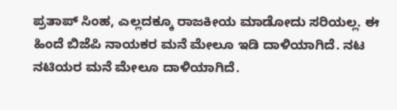ಪ್ರತಾಪ್ ಸಿಂಹ, ಎಲ್ಲದಕ್ಕೂ ರಾಜಕೀಯ ಮಾಡೋದು ಸರಿಯಲ್ಲ. ಈ ಹಿಂದೆ ಬಿಜೆಪಿ ನಾಯಕರ ಮನೆ ಮೇಲೂ ಇಡಿ ದಾಳಿಯಾಗಿದೆ. ನಟ ನಟಿಯರ ಮನೆ ಮೇಲೂ ದಾಳಿಯಾಗಿದೆ.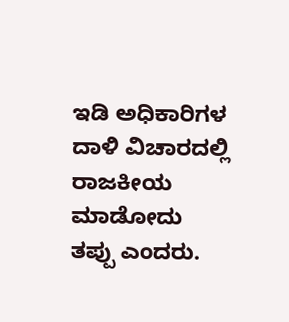ಇಡಿ ಅಧಿಕಾರಿಗಳ ದಾಳಿ ವಿಚಾರದಲ್ಲಿ ರಾಜಕೀಯ ಮಾಡೋದು ತಪ್ಪು ಎಂದರು.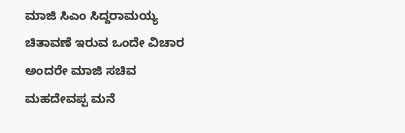ಮಾಜಿ ಸಿಎಂ ಸಿದ್ದರಾಮಯ್ಯ ಚಿತಾವಣೆ ಇರುವ ಒಂದೇ ವಿಚಾರ ಅಂದರೇ ಮಾಜಿ ಸಚಿವ ಮಹದೇವಪ್ಪ ಮನೆ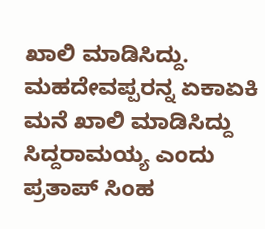ಖಾಲಿ ಮಾಡಿಸಿದ್ದು. ಮಹದೇವಪ್ಪರನ್ನ ಏಕಾಏಕಿ ಮನೆ ಖಾಲಿ ಮಾಡಿಸಿದ್ದು ಸಿದ್ದರಾಮಯ್ಯ ಎಂದು ಪ್ರತಾಪ್ ಸಿಂಹ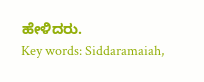ಹೇಳಿದರು.
Key words: Siddaramaiah,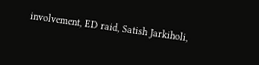involvement, ED raid, Satish Jarkiholi,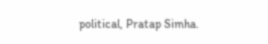political, Pratap Simha.